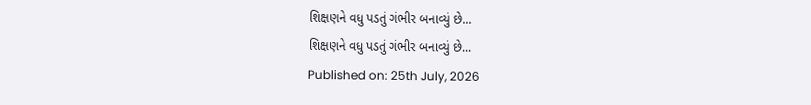શિક્ષણને વધુ પડતું ગંભીર બનાવ્યું છે...
શિક્ષણને વધુ પડતું ગંભીર બનાવ્યું છે...
Published on: 25th July, 2026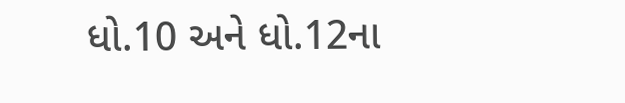ધો.10 અને ધો.12ના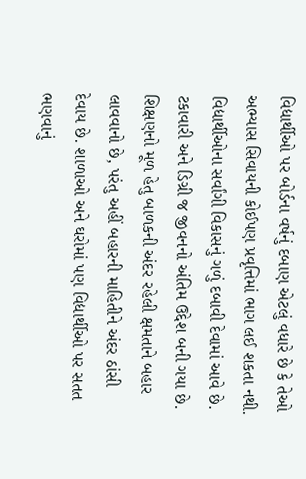વિદ્યાર્થીઓ પર બોર્ડના વર્ષનું દબાણ એટલું વધારે છે કે તેઓ અભ્યાસ સિવાયની કોઈપણ પ્રવૃત્તિમાં ભાગ લઈ શકતા નથી. વિદ્યાર્થીઓના સર્વાંગી વિકાસનું ગળું દબાવી દેવામાં આવે છે. ટકાવારી અને ડિગ્રી જ જીવનનો અંતિમ ઉદ્દેશ બની ગયા છે. શિક્ષણનો મૂળ હેતુ બાળકની અંદર રહેલી ક્ષમતાને બહાર લાવવાનો છે, પરંતુ અહીં બહારની માહિતીને અંદર ઠાંસી દેવાય છે. શાળાઓ અને ઘરોમાં પણ વિદ્યાર્થીઓ પર સતત ભણવાનું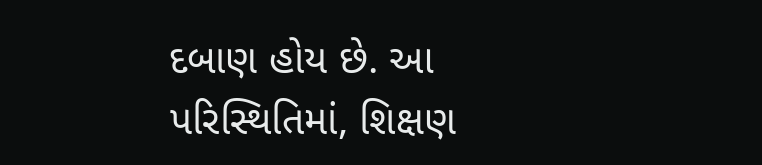દબાણ હોય છે. આ પરિસ્થિતિમાં, શિક્ષણ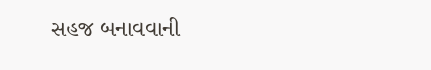સહજ બનાવવાની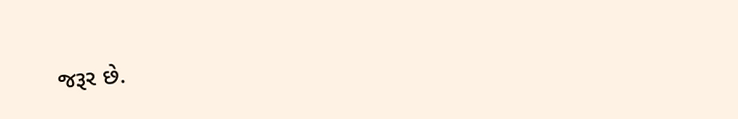જરૂર છે.